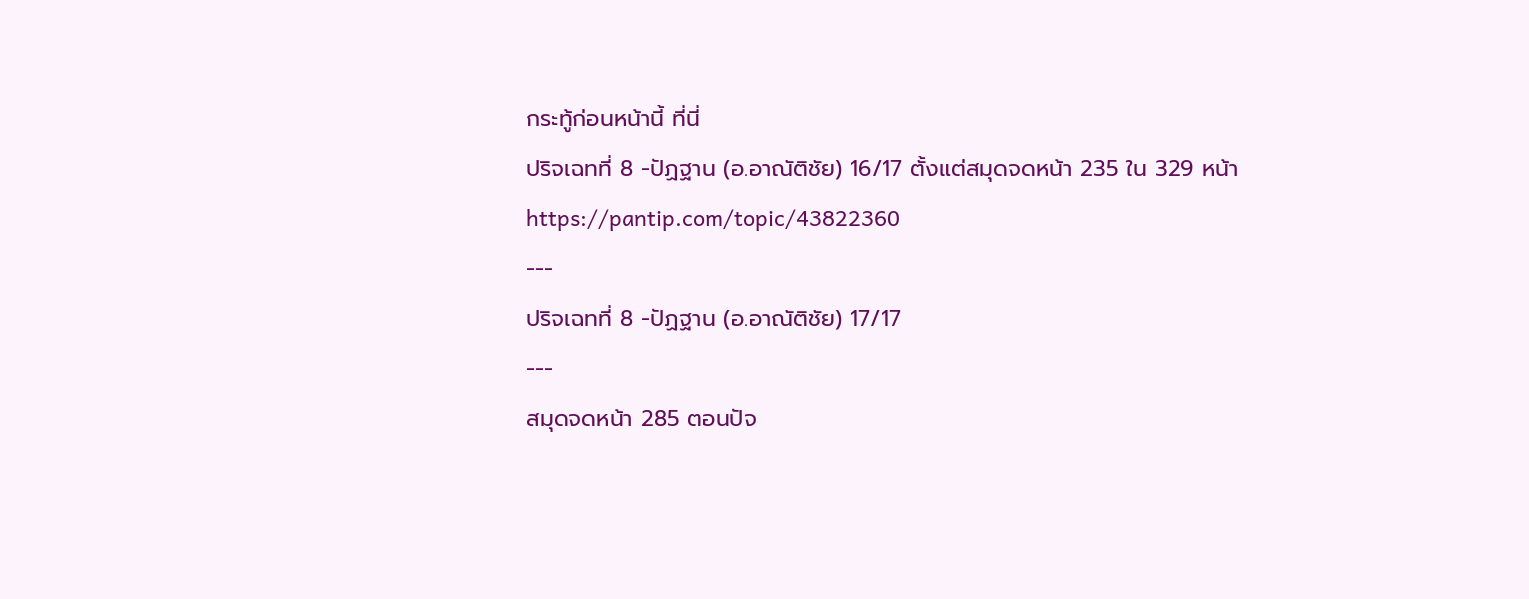กระทู้ก่อนหน้านี้ ที่นี่
ปริจเฉทที่ 8 -ปัฏฐาน (อ.อาณัติชัย) 16/17 ตั้งแต่สมุดจดหน้า 235 ใน 329 หน้า
https://pantip.com/topic/43822360
---
ปริจเฉทที่ 8 -ปัฏฐาน (อ.อาณัติชัย) 17/17
---
สมุดจดหน้า 285 ตอนปัจ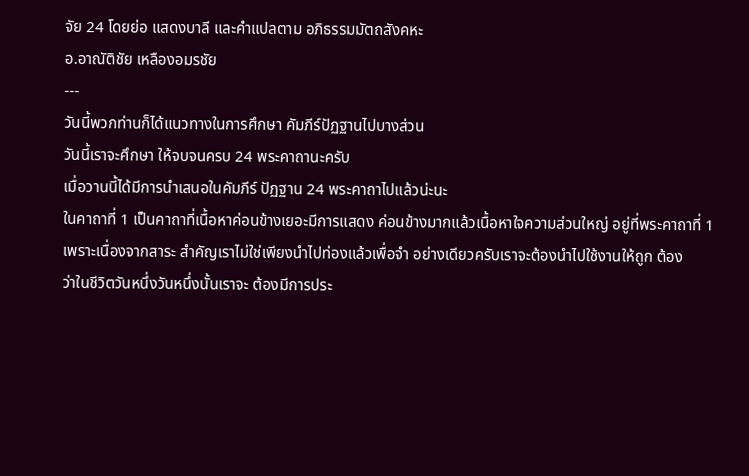จัย 24 โดยย่อ แสดงบาลี และคำแปลตาม อภิธรรมมัตถสังคหะ
อ.อาณัติชัย เหลืองอมรชัย
---
วันนี้พวกท่านก็ได้แนวทางในการศึกษา คัมภีร์ปัฏฐานไปบางส่วน
วันนี้เราจะศึกษา ให้จบจนครบ 24 พระคาถานะครับ
เมื่อวานนี้ได้มีการนำเสนอในคัมภีร์ ปัฏฐาน 24 พระคาถาไปแล้วน่ะนะ
ในคาถาที่ 1 เป็นคาถาที่เนื้อหาค่อนข้างเยอะมีการแสดง ค่อนข้างมากแล้วเนื้อหาใจความส่วนใหญ่ อยู่ที่พระคาถาที่ 1
เพราะเนื่องจากสาระ สำคัญเราไม่ใช่เพียงนำไปท่องแล้วเพื่อจำ อย่างเดียวครับเราจะต้องนำไปใช้งานให้ถูก ต้อง
ว่าในชีวิตวันหนึ่งวันหนึ่งนั้นเราจะ ต้องมีการประ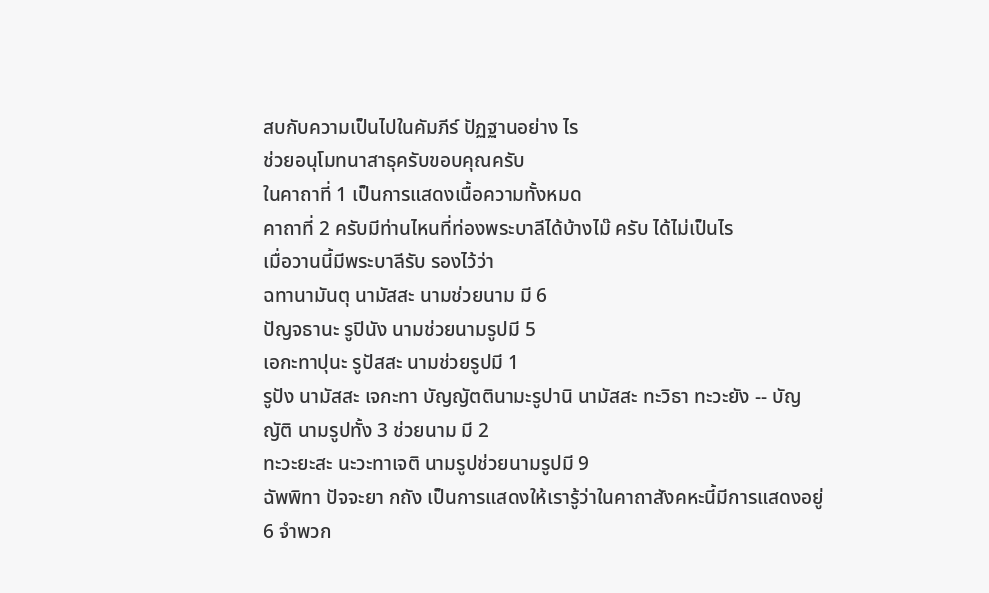สบกับความเป็นไปในคัมภีร์ ปัฏฐานอย่าง ไร
ช่วยอนุโมทนาสาธุครับขอบคุณครับ
ในคาถาที่ 1 เป็นการแสดงเนื้อความทั้งหมด
คาถาที่ 2 ครับมีท่านไหนที่ท่องพระบาลีได้บ้างไม๊ ครับ ได้ไม่เป็นไร
เมื่อวานนี้มีพระบาลีรับ รองไว้ว่า
ฉทานามันตุ นามัสสะ นามช่วยนาม มี 6
ปัญจธานะ รูปินัง นามช่วยนามรูปมี 5
เอกะทาปุนะ รูปัสสะ นามช่วยรูปมี 1
รูปัง นามัสสะ เจกะทา บัญญัตตินามะรูปานิ นามัสสะ ทะวิธา ทะวะยัง -- บัญญัติ นามรูปทั้ง 3 ช่วยนาม มี 2
ทะวะยะสะ นะวะทาเจติ นามรูปช่วยนามรูปมี 9
ฉัพพิทา ปัจจะยา กถัง เป็นการแสดงให้เรารู้ว่าในคาถาสังคหะนี้มีการแสดงอยู่ 6 จำพวก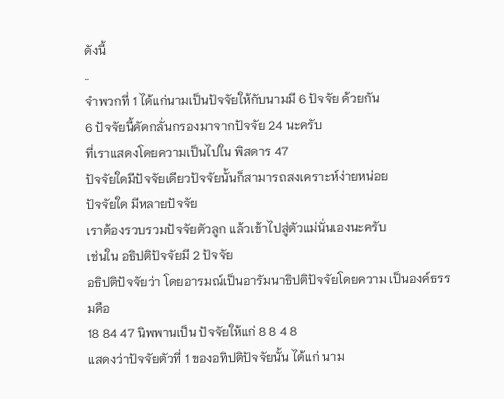ดังนี้
..
จำพวกที่ 1 ได้แก่นามเป็นปัจจัยให้กับนามมี 6 ปัจจัย ด้วยกัน
6 ปัจจัยนี้คัดกลั่นกรองมาจากปัจจัย 24 นะครับ
ที่เราแสดงโดยความเป็นไปใน พิสดาร 47
ปัจจัยใดมีปัจจัยเดียวปัจจัยนั้นก็สามารถสงเคราะห์ง่ายหน่อย
ปัจจัยใด มีหลายปัจจัย
เราต้องรวบรวมปัจจัยตัวลูก แล้วเข้าไปสู่ตัวแม่นั่นเองนะครับ
เช่นใน อธิปติปัจจัยมี 2 ปัจจัย
อธิปติปัจจัยว่า โดยอารมณ์เป็นอารัมนาธิปติปัจจัยโดยความ เป็นองค์ธรรมคือ
18 84 47 นิพพานเป็น ปัจจัยให้แก่ 8 8 4 8
แสดงว่าปัจจัยตัวที่ 1 ของอทิปติปัจจัยนั้น ได้แก่ นาม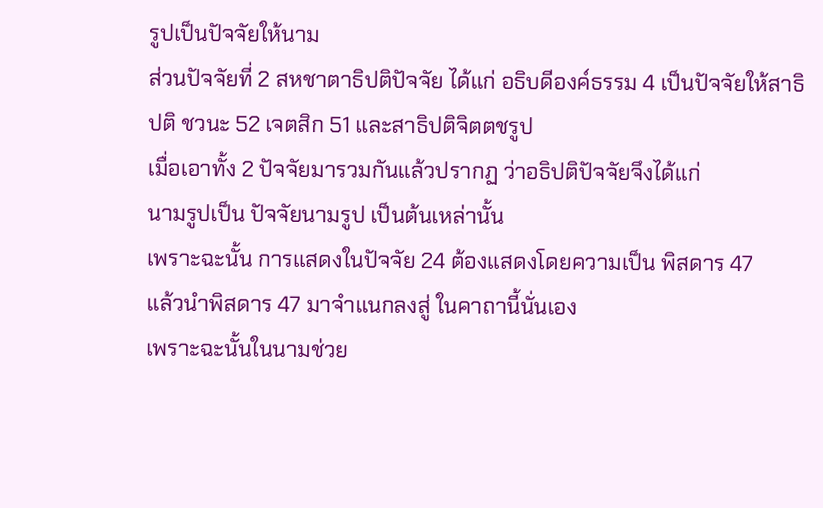รูปเป็นปัจจัยให้นาม
ส่วนปัจจัยที่ 2 สหชาตาธิปติปัจจัย ได้แก่ อธิบดีองค์ธรรม 4 เป็นปัจจัยให้สาธิปติ ชวนะ 52 เจตสิก 51 และสาธิปติจิตตชรูป
เมื่อเอาทั้ง 2 ปัจจัยมารวมกันแล้วปรากฏ ว่าอธิปติปัจจัยจึงได้แก่
นามรูปเป็น ปัจจัยนามรูป เป็นต้นเหล่านั้น
เพราะฉะนั้น การแสดงในปัจจัย 24 ต้องแสดงโดยความเป็น พิสดาร 47
แล้วนำพิสดาร 47 มาจำแนกลงสู่ ในคาถานี้นั่นเอง
เพราะฉะนั้นในนามช่วย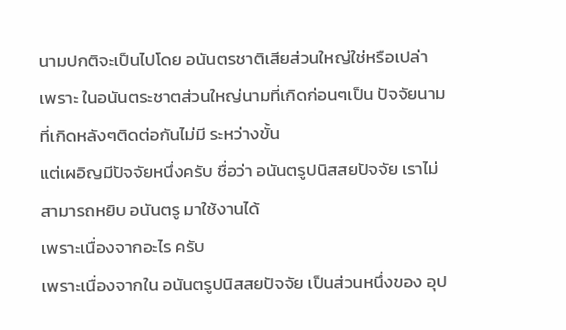นามปกติจะเป็นไปโดย อนันตรชาติเสียส่วนใหญ่ใช่หรือเปล่า
เพราะ ในอนันตระชาตส่วนใหญ่นามที่เกิดก่อนๆเป็น ปัจจัยนามที่เกิดหลังๆติดต่อกันไม่มี ระหว่างขั้น
แต่เผอิญมีปัจจัยหนึ่งครับ ชื่อว่า อนันตรูปนิสสยปัจจัย เราไม่สามารถหยิบ อนันตรู มาใช้งานได้
เพราะเนื่องจากอะไร ครับ
เพราะเนื่องจากใน อนันตรูปนิสสยปัจจัย เป็นส่วนหนึ่งของ อุป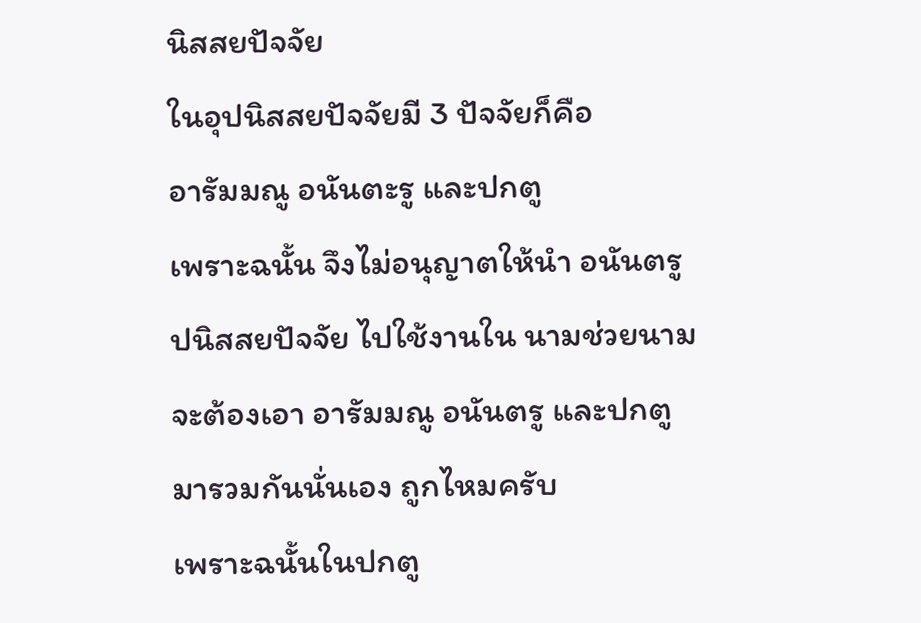นิสสยปัจจัย
ในอุปนิสสยปัจจัยมี 3 ปัจจัยก็คือ
อารัมมณู อนันตะรู และปกตู
เพราะฉนั้น จึงไม่อนุญาตให้นำ อนันตรูปนิสสยปัจจัย ไปใช้งานใน นามช่วยนาม
จะต้องเอา อารัมมณู อนันตรู และปกตู มารวมกันนั่นเอง ถูกไหมครับ
เพราะฉนั้นในปกตู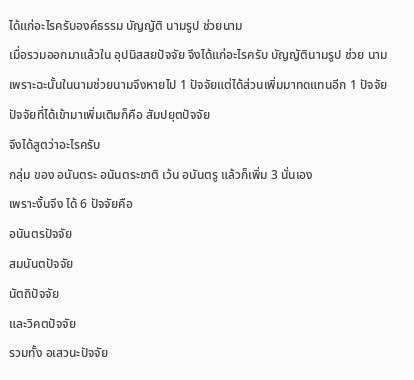ได้แก่อะไรครับองค์ธรรม บัญญัติ นามรูป ช่วยนาม
เมื่อรวมออกมาแล้วใน อุปนิสสยปัจจัย จึงได้แก่อะไรครับ บัญญัตินามรูป ช่วย นาม
เพราะฉะนั้นในนามช่วยนามจึงหายไป 1 ปัจจัยแต่ได้ส่วนเพิ่มมาทดแทนอีก 1 ปัจจัย
ปัจจัยที่ได้เข้ามาเพิ่มเติมก็คือ สัมปยุตปัจจัย
จึงได้สูตว่าอะไรครับ
กลุ่ม ของ อนันตระ อนันตระชาติ เว้น อนันตรู แล้วก็เพิ่ม 3 นั่นเอง
เพราะงั้นจึง ได้ 6 ปัจจัยคือ
อนันตรปัจจัย
สมนันตปัจจัย
นัตถิปัจจัย
และวิคตปัจจัย
รวมทั้ง อเสวนะปัจจัย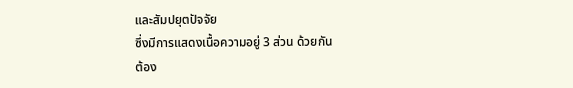และสัมปยุตปัจจัย
ซึ่งมีการแสดงเนื้อความอยู่ 3 ส่วน ด้วยกัน
ต้อง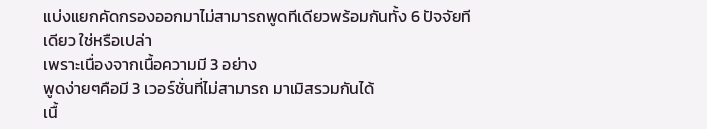แบ่งแยกคัดกรองออกมาไม่สามารถพูดทีเดียวพร้อมกันทั้ง 6 ปัจจัยทีเดียว ใช่หรือเปล่า
เพราะเนื่องจากเนื้อความมี 3 อย่าง
พูดง่ายๆคือมี 3 เวอร์ชั่นที่ไม่สามารถ มาเมิสรวมกันได้
เนื้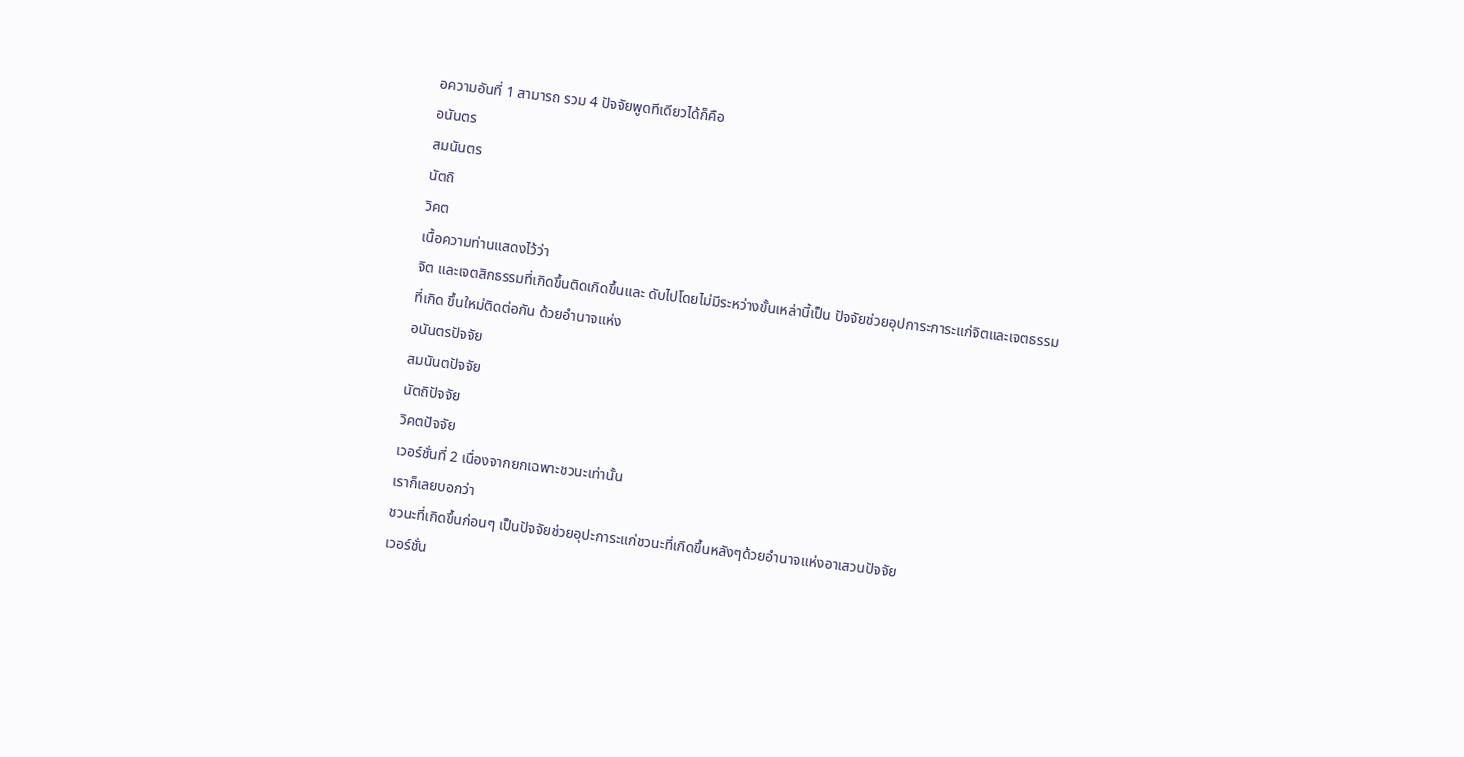อความอันที่ 1 สามารถ รวม 4 ปัจจัยพูดทีเดียวได้ก็คือ
อนันตร
สมนันตร
นัตถิ
วิคต
เนื้อความท่านแสดงไว้ว่า
จิต และเจตสิกธรรมที่เกิดขึ้นติดเกิดขึ้นและ ดับไปโดยไม่มีระหว่างขั้นเหล่านี้เป็น ปัจจัยช่วยอุปการะการะแก่จิตและเจตธรรม
ที่เกิด ขึ้นใหม่ติดต่อกัน ด้วยอำนาจแห่ง
อนันตรปัจจัย
สมนันตปัจจัย
นัตถิปัจจัย
วิคตปัจจัย
เวอร์ชั่นที่ 2 เนื่องจากยกเฉพาะชวนะเท่านั้น
เราก็เลยบอกว่า
ชวนะที่เกิดขึ้นก่อนๆ เป็นปัจจัยช่วยอุปะการะแก่ชวนะที่เกิดขึ้นหลังๆด้วยอำนาจแห่งอาเสวนปัจจัย
เวอร์ชั่น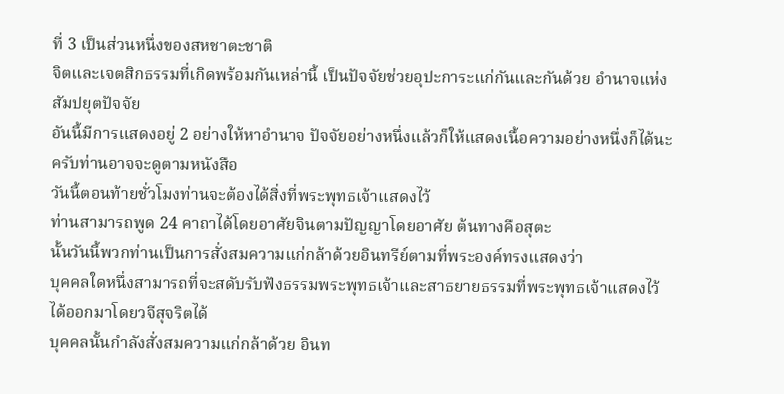ที่ 3 เป็นส่วนหนึ่งของสหชาตะชาติ
จิตและเจตสิกธรรมที่เกิดพร้อมกันเหล่านี้ เป็นปัจจัยช่วยอุปะการะแก่กันและกันด้วย อำนาจแห่งสัมปยุตปัจจัย
อันนี้มีการแสดงอยู่ 2 อย่างให้หาอำนาจ ปัจจัยอย่างหนึ่งแล้วก็ให้แสดงเนื้อความอย่างหนึ่งก็ได้นะครับท่านอาจจะดูตามหนังสือ
วันนี้ตอนท้ายชั่วโมงท่านจะต้องได้สิ่งที่พระพุทธเจ้าแสดงไว้
ท่านสามารถพูด 24 คาถาได้โดยอาศัยจินตามปัญญาโดยอาศัย ต้นทางคือสุตะ
นั้นวันนี้พวกท่านเป็นการสั่งสมความแก่กล้าด้วยอินทรีย์ตามที่พระองค์ทรงแสดงว่า
บุคคลใดหนึ่งสามารถที่จะสดับรับฟังธรรมพระพุทธเจ้าและสาธยายธรรมที่พระพุทธเจ้าแสดงไว้ได้ออกมาโดยวจีสุจริตได้
บุคคลนั้นกำลังสั่งสมความแก่กล้าด้วย อินท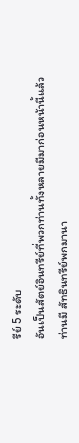รีย์ 5 ระดับ
อันเป็นสัตย์อินทรีย์ที่พวกท่านทั้งหลายมีมาก่อนหน้านี้แล้ว
ท่านมี สัทธินทรีย์พกมานา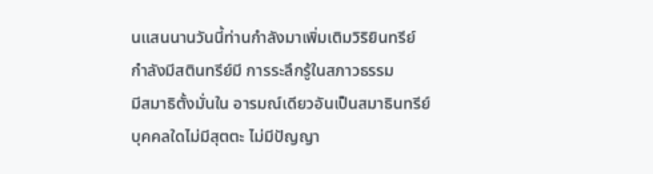นแสนนานวันนี้ท่านกำลังมาเพิ่มเติมวิริยินทรีย์
กำลังมีสตินทรีย์มี การระลึกรู้ในสภาวธรรม
มีสมาธิตั้งมั่นใน อารมณ์เดียวอันเป็นสมาธินทรีย์
บุคคลใดไม่มีสุตตะ ไม่มีปัญญา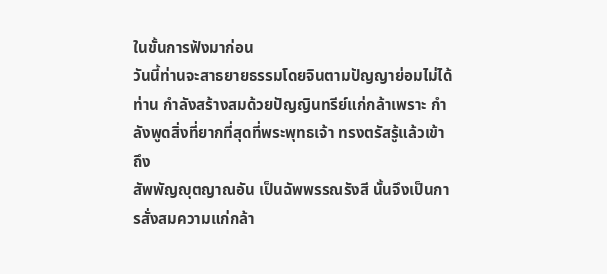ในขั้นการฟังมาก่อน
วันนี้ท่านจะสาธยายธรรมโดยจินตามปัญญาย่อมไม่ได้
ท่าน กำลังสร้างสมด้วยปัญญินทรีย์แก่กล้าเพราะ กำลังพูดสิ่งที่ยากที่สุดที่พระพุทธเจ้า ทรงตรัสรู้แล้วเข้าถึง
สัพพัญญุตญาณอัน เป็นฉัพพรรณรังสี นั้นจึงเป็นการสั่งสมความแก่กล้า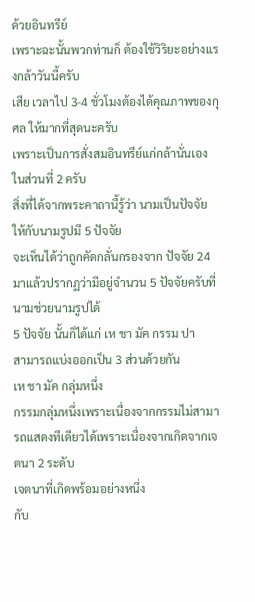ด้วยอินทรีย์
เพราะฉะนั้นพวกท่านก็ ต้องใช้วิริยะอย่างแรงกล้าวันนี้ครับ
เสีย เวลาไป 3-4 ชั่วโมงต้องได้คุณภาพของกุศล ให้มากที่สุดนะครับ
เพราะเป็นการสั่งสมอินทรีย์แก่กล้านั่นเอง
ในส่วนที่ 2 ครับ
สิ่งที่ได้จากพระคาถานี้รู้ว่า นามเป็นปัจจัย ให้กับนามรูปมี 5 ปัจจัย
จะเห็นได้ว่าถูกคัดกลั่นกรองจาก ปัจจัย 24 มาแล้วปรากฏว่ามีอยู่จำนวน 5 ปัจจัยครับที่นามช่วยนามรูปได้
5 ปัจจัย นั้นก็ได้แก่ เห ชา มัค กรรม ปา
สามารถแบ่งออกเป็น 3 ส่วนด้วยกัน
เห ชา มัค กลุ่มหนึ่ง
กรรมกลุ่มหนึ่งเพราะเนื่องจากกรรมไม่สามารถแสดงทีเดียวได้เพราะเนื่องจากเกิดจากเจตนา 2 ระดับ
เจตนาที่เกิดพร้อมอย่างหนึ่ง
กับ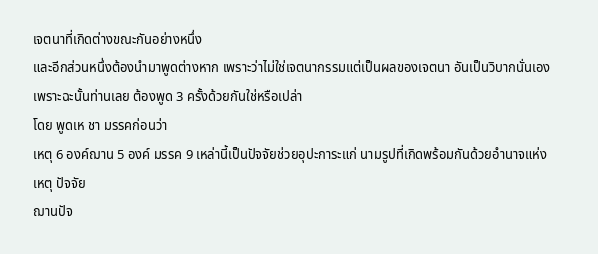เจตนาที่เกิดต่างขณะกันอย่างหนึ่ง
และอีกส่วนหนึ่งต้องนำมาพูดต่างหาก เพราะว่าไม่ใช่เจตนากรรมแต่เป็นผลของเจตนา อันเป็นวิบากนั่นเอง
เพราะฉะนั้นท่านเลย ต้องพูด 3 ครั้งด้วยกันใช่หรือเปล่า
โดย พูดเห ชา มรรคก่อนว่า
เหตุ 6 องค์ฌาน 5 องค์ มรรค 9 เหล่านี้เป็นปัจจัยช่วยอุปะการะแก่ นามรูปที่เกิดพร้อมกันด้วยอำนาจแห่ง
เหตุ ปัจจัย
ฌานปัจ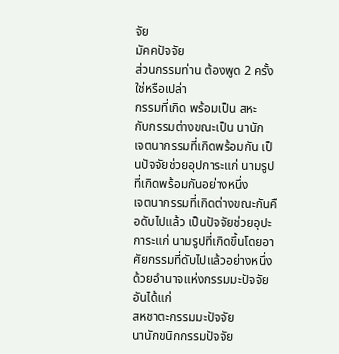จัย
มัคคปัจจัย
ส่วนกรรมท่าน ต้องพูด 2 ครั้งใช่หรือเปล่า
กรรมที่เกิด พร้อมเป็น สหะ
กับกรรมต่างขณะเป็น นานัก
เจตนากรรมที่เกิดพร้อมกัน เป็นปัจจัยช่วยอุปการะแก่ นามรูปที่เกิดพร้อมกันอย่างหนึ่ง
เจตนากรรมที่เกิดต่างขณะกันคือดับไปแล้ว เป็นปัจจัยช่วยอุปะการะแก่ นามรูปที่เกิดขึ้นโดยอาศัยกรรมที่ดับไปแล้วอย่างหนึ่ง
ด้วยอำนาจแห่งกรรมมะปัจจัย อันได้แก่
สหชาตะกรรมมะปัจจัย
นานักขนิกกรรมปัจจัย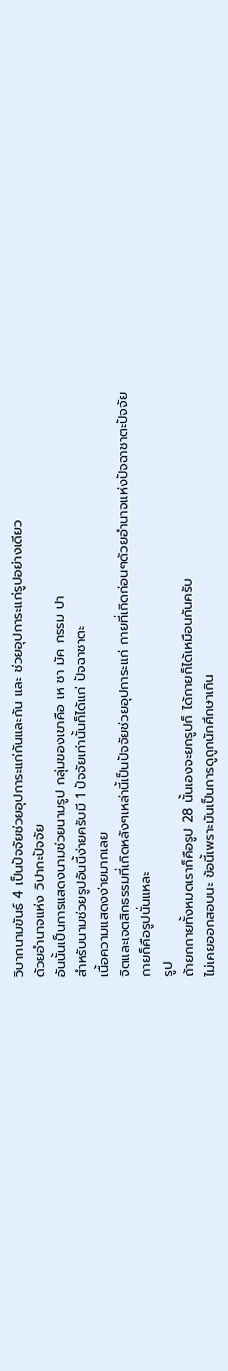วิบากนามขันธ์ 4 เป็นปัจจัยช่วยอุปการะแก่กันและกัน และ ช่วยอุปการะแก่รูปอย่างเดียว
ด้วยอำนาจแห่ง วิปากะปัจจัย
อันนั้นเป็นการแสดงนามช่วยนามรูป กลุ่มของเขาคือ เห ชา มัค กรรม ปา
สำหรับนามช่วยรูปอันนี้ง่ายครับมี 1 ปัจจัยเท่านั้นก็ได้แก่ ปัจฉาชาตะ
เนื้อความแสดงง่ายมากเลย
จิตและเจตสิกธรรมที่เกิดหลังๆเหล่านี้เป็นปัจจัยช่วยอุปการะแก่ กายที่เกิดก่อนๆด้วยอำนาจแห่งปัจฉาชาตะปัจจัย
กายก็คือรูปนั่นแหละ
รูป
ถ้ายกกายทั้งหมดเราก็คือรูป 28 นั้นเองจะยกรูปก็ ได้กายก็ได้เหมือนกันครับ
ไม่เคยออกสอบนะ ข้อนี้เพราะมันเป็นการดูถูกนักศึกษาเกิน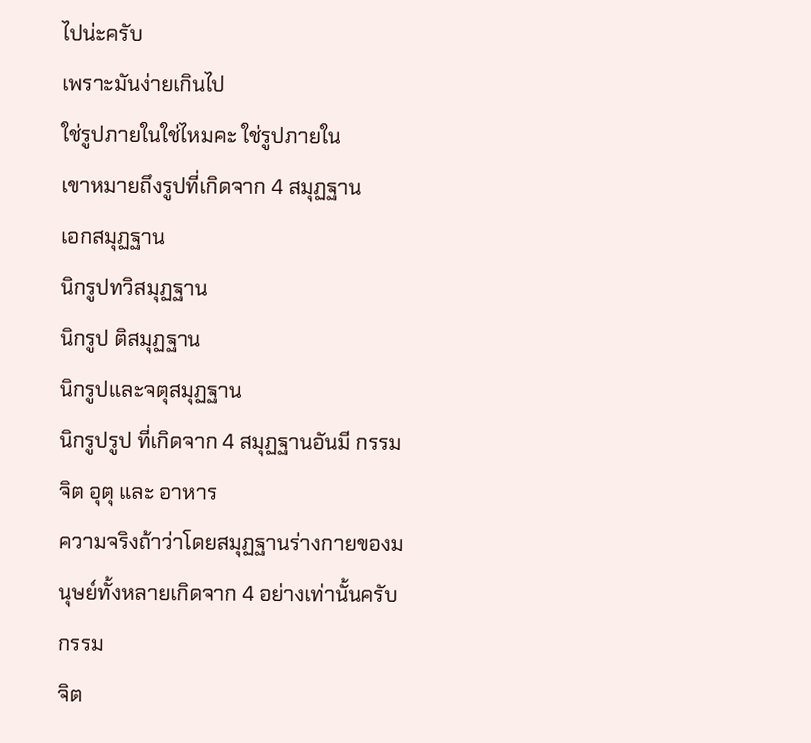ไปน่ะครับ
เพราะมันง่ายเกินไป
ใช่รูปภายในใช่ไหมคะ ใช่รูปภายใน
เขาหมายถึงรูปที่เกิดจาก 4 สมุฏฐาน
เอกสมุฏฐาน
นิกรูปทวิสมุฏฐาน
นิกรูป ติสมุฏฐาน
นิกรูปและจตุสมุฏฐาน
นิกรูปรูป ที่เกิดจาก 4 สมุฏฐานอันมี กรรม จิต อุตุ และ อาหาร
ความจริงถ้าว่าโดยสมุฏฐานร่างกายของมนุษย์ทั้งหลายเกิดจาก 4 อย่างเท่านั้นครับ
กรรม
จิต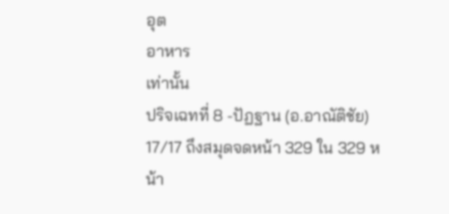อุต
อาหาร
เท่านั้น
ปริจเฉทที่ 8 -ปัฏฐาน (อ.อาณัติชัย) 17/17 ถึงสมุดจดหน้า 329 ใน 329 หน้า